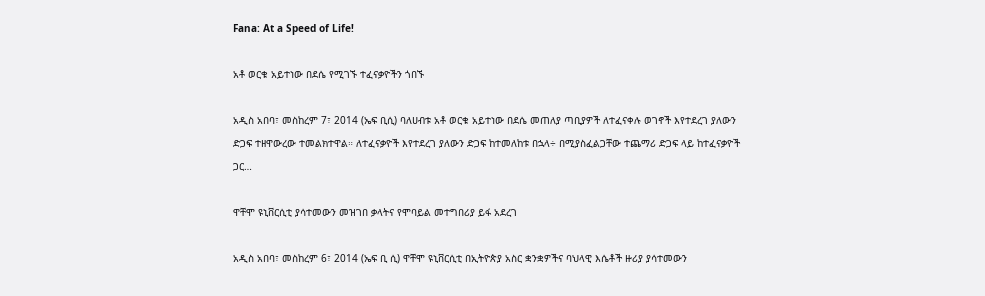Fana: At a Speed of Life!

አቶ ወርቁ አይተነው በደሴ የሚገኙ ተፈናቃዮችን ጎበኙ

አዲስ አበባ፣ መስከረም 7፣ 2014 (ኤፍ ቢሲ) ባለሀብቱ አቶ ወርቁ አይተነው በደሴ መጠለያ ጣቢያዎች ለተፈናቀሉ ወገኖች እየተደረገ ያለውን ድጋፍ ተዘዋውረው ተመልክተዋል። ለተፈናቃዮች እየተደረገ ያለውን ድጋፍ ከተመለከቱ በኋላ÷ በሚያስፈልጋቸው ተጨማሪ ድጋፍ ላይ ከተፈናቃዮች ጋር…

ዋቸሞ ዩኒቨርሲቲ ያሳተመውን መዝገበ ቃላትና የሞባይል መተግበሪያ ይፋ አደረገ

አዲስ አበባ፣ መስከረም 6፣ 2014 (ኤፍ ቢ ሲ) ዋቸሞ ዩኒቨርሲቲ በኢትዮጵያ አስር ቋንቋዎችና ባህላዊ እሴቶች ዙሪያ ያሳተመውን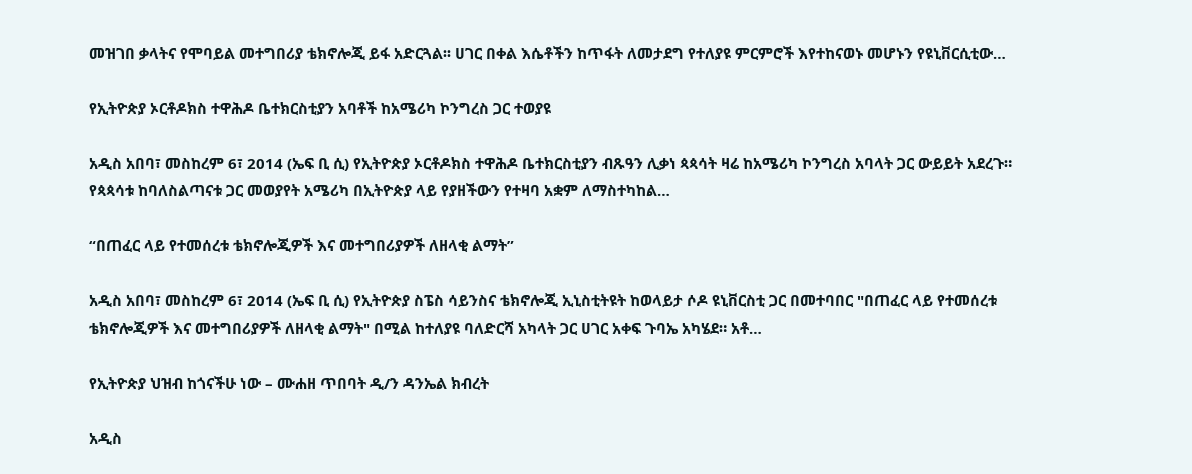መዝገበ ቃላትና የሞባይል መተግበሪያ ቴክኖሎጂ ይፋ አድርጓል፡፡ ሀገር በቀል እሴቶችን ከጥፋት ለመታደግ የተለያዩ ምርምሮች እየተከናወኑ መሆኑን የዩኒቨርሲቲው…

የኢትዮጵያ ኦርቶዶክስ ተዋሕዶ ቤተክርስቲያን አባቶች ከአሜሪካ ኮንግረስ ጋር ተወያዩ

አዲስ አበባ፣ መስከረም 6፣ 2014 (ኤፍ ቢ ሲ) የኢትዮጵያ ኦርቶዶክስ ተዋሕዶ ቤተክርስቲያን ብጹዓን ሊቃነ ጳጳሳት ዛሬ ከአሜሪካ ኮንግረስ አባላት ጋር ውይይት አደረጉ። የጳጳሳቱ ከባለስልጣናቱ ጋር መወያየት አሜሪካ በኢትዮጵያ ላይ የያዘችውን የተዛባ አቋም ለማስተካከል…

“በጠፈር ላይ የተመሰረቱ ቴክኖሎጂዎች እና መተግበሪያዎች ለዘላቂ ልማት”

አዲስ አበባ፣ መስከረም 6፣ 2014 (ኤፍ ቢ ሲ) የኢትዮጵያ ስፔስ ሳይንስና ቴክኖሎጂ ኢኒስቲትዩት ከወላይታ ሶዶ ዩኒቨርስቲ ጋር በመተባበር "በጠፈር ላይ የተመሰረቱ ቴክኖሎጂዎች እና መተግበሪያዎች ለዘላቂ ልማት" በሚል ከተለያዩ ባለድርሻ አካላት ጋር ሀገር አቀፍ ጉባኤ አካሄደ። አቶ…

የኢትዮጵያ ህዝብ ከጎናችሁ ነው – ሙሐዘ ጥበባት ዲ/ን ዳንኤል ክብረት

አዲስ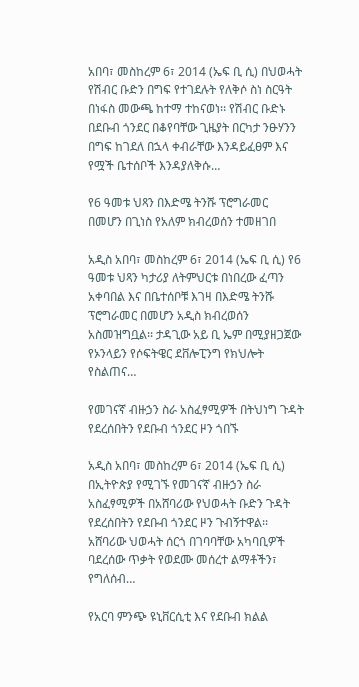አበባ፣ መስከረም 6፣ 2014 (ኤፍ ቢ ሲ) በህወሓት የሽብር ቡድን በግፍ የተገደሉት የለቅሶ ስነ ስርዓት በነፋስ መውጫ ከተማ ተከናወነ፡፡ የሽብር ቡድኑ በደቡብ ጎንደር በቆየባቸው ጊዜያት በርካታ ንፁሃንን በግፍ ከገደለ በኋላ ቀብራቸው እንዳይፈፀም እና የሟች ቤተሰቦች እንዳያለቅሱ…

የ6 ዓመቱ ህጻን በእድሜ ትንሹ ፕሮግራመር በመሆን በጊነስ የአለም ክብረወሰን ተመዘገበ

አዲስ አበባ፣ መስከረም 6፣ 2014 (ኤፍ ቢ ሲ) የ6 ዓመቱ ህጻን ካታሪያ ለትምህርቱ በነበረው ፈጣን አቀባበል እና በቤተሰቦቹ እገዛ በእድሜ ትንሹ ፕሮግራመር በመሆን አዲስ ክብረወሰን አስመዝግቧል፡፡ ታዳጊው አይ ቢ ኤም በሚያዘጋጀው የኦንላይን የሶፍትዌር ደቨሎፒንግ የክህሎት የስልጠና…

የመገናኛ ብዙኃን ስራ አስፈፃሚዎች በትህነግ ጉዳት የደረሰበትን የደቡብ ጎንደር ዞን ጎበኙ

አዲስ አበባ፣ መስከረም 6፣ 2014 (ኤፍ ቢ ሲ) በኢትዮጵያ የሚገኙ የመገናኛ ብዙኃን ስራ አስፈፃሚዎች በአሸባሪው የህወሓት ቡድን ጉዳት የደረሰበትን የደቡብ ጎንደር ዞን ጉብኝተዋል፡፡ አሸባሪው ህወሓት ሰርጎ በገባባቸው አካባቢዎች ባደረሰው ጥቃት የወደሙ መሰረተ ልማቶችን፣ የግለሰብ…

የአርባ ምንጭ ዩኒቨርሲቲ እና የደቡብ ክልል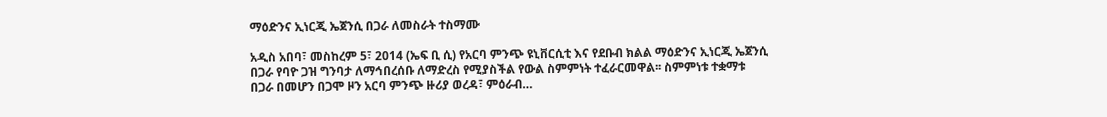ማዕድንና ኢነርጂ ኤጀንሲ በጋራ ለመስራት ተስማሙ

አዲስ አበባ፣ መስከረም 5፣ 2014 (ኤፍ ቢ ሲ) የአርባ ምንጭ ዩኒቨርሲቲ እና የደቡብ ክልል ማዕድንና ኢነርጂ ኤጀንሲ በጋራ የባዮ ጋዝ ግንባታ ለማኅበረሰቡ ለማድረስ የሚያስችል የውል ስምምነት ተፈራርመዋል፡፡ ስምምነቱ ተቋማቱ በጋራ በመሆን በጋሞ ዞን አርባ ምንጭ ዙሪያ ወረዳ፣ ምዕራብ…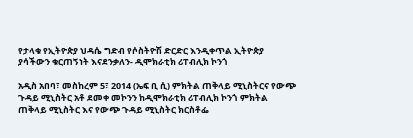የታላቁ የኢትዮጵያ ህዳሴ ግድብ የሶስትዮሽ ድርድር እንዲቀጥል ኢትዮጵያ ያሳችውን ቁርጠኝነት እናደንቃለን- ዲሞክራቲክ ሪፐብሊክ ኮንጎ

አዲስ አበባ፣ መስከረም 5፣ 2014 (ኤፍ ቢ ሲ) ምክትል ጠቅላይ ሚኒስትርና የውጭ ጉዳይ ሚኒስትር አቶ ደመቀ መኮንን ከዲሞክራቲክ ሪፐብሊክ ኮንጎ ምክትል ጠቅላይ ሚኒስትር እና የውጭ ጉዳይ ሚኒስትር ክርስቶፌ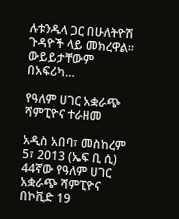ሉቱንዱላ ጋር በሁለትዮሽ ጉዳዮች ላይ መክረዋል፡፡ ውይይታቸውም በአፍሪካ…

የዓለም ሀገር አቋራጭ ሻምፒዮና ተራዘመ

አዲስ አበባ፣ መስከረም 5፣ 2013 (ኤፍ ቢ ሲ) 44ኛው የዓለም ሀገር አቋራጭ ሻምፒዮና በኮቪድ 19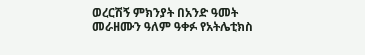ወረርሽኝ ምክንያት በአንድ ዓመት መራዘሙን ዓለም ዓቀፉ የአትሌቲክስ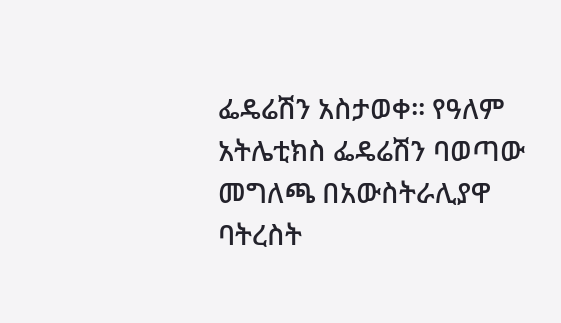ፌዴሬሽን አስታወቀ፡፡ የዓለም አትሌቲክስ ፌዴሬሽን ባወጣው መግለጫ በአውስትራሊያዋ ባትረስት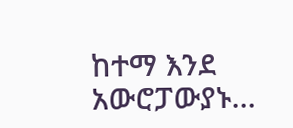ከተማ እንደ አውሮፓውያኑ…